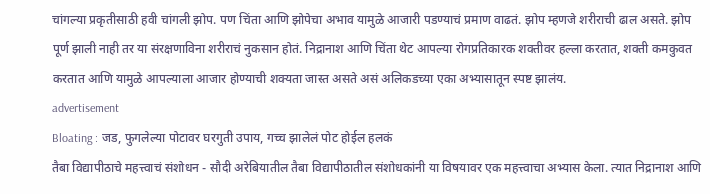चांगल्या प्रकृतीसाठी हवी चांगली झोप. पण चिंता आणि झोपेचा अभाव यामुळे आजारी पडण्याचं प्रमाण वाढतं. झोप म्हणजे शरीराची ढाल असते. झोप पूर्ण झाली नाही तर या संरक्षणाविना शरीराचं नुकसान होतं. निद्रानाश आणि चिंता थेट आपल्या रोगप्रतिकारक शक्तीवर हल्ला करतात, शक्ती कमकुवत करतात आणि यामुळे आपल्याला आजार होण्याची शक्यता जास्त असते असं अलिकडच्या एका अभ्यासातून स्पष्ट झालंय.
advertisement
Bloating : जड, फुगलेल्या पोटावर घरगुती उपाय, गच्च झालेलं पोट होईल हलकं
तैबा विद्यापीठाचे महत्त्वाचं संशोधन - सौदी अरेबियातील तैबा विद्यापीठातील संशोधकांनी या विषयावर एक महत्त्वाचा अभ्यास केला. त्यात निद्रानाश आणि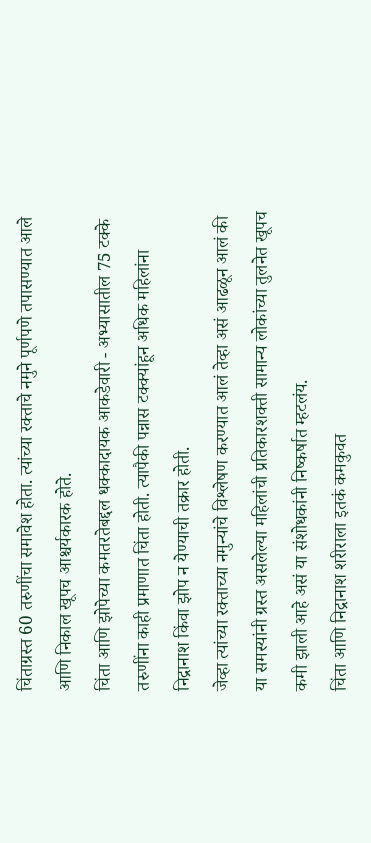चिंताग्रस्त 60 तरुणींचा समावेश होता. त्यांच्या रक्ताचे नमुने पूर्णपणे तपासण्यात आले आणि निकाल खूपच आश्चर्यकारक होते.
चिंता आणि झोपेच्या कमतरतेबद्दल धक्कादायक आकडेवारी - अभ्यासातील 75 टक्के तरुणींना काही प्रमाणात चिंता होती. त्यापैकी पन्नास टक्क्यांहून अधिक महिलांना निद्रानाश किंवा झोप न येण्याची तक्रार होती.
जेव्हा त्यांच्या रक्ताच्या नमुन्यांचे विश्लेषण करण्यात आलं तेव्हा असं आढळून आलं की या समस्यांनी ग्रस्त असलेल्या महिलांची प्रतिकारशक्ती सामान्य लोकांच्या तुलनेत खूपच कमी झाली आहे असं या संशोधकांनी निष्कर्षात म्हटलंय.
चिंता आणि निद्रानाश शरीराला इतकं कमकुवत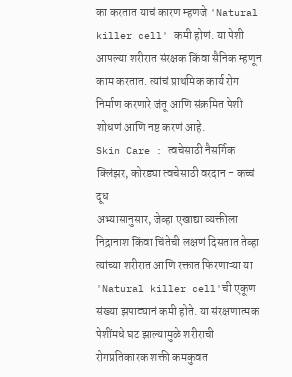का करतात याचं कारण म्हणजे 'Natural killer cell' कमी होणं. या पेशी आपल्या शरीरात संरक्षक किंवा सैनिक म्हणून काम करतात. त्यांचं प्राथमिक कार्य रोग निर्माण करणारे जंतू आणि संक्रमित पेशी शोधणं आणि नष्ट करणं आहे.
Skin Care : त्वचेसाठी नैसर्गिक क्लिंझर, कोरड्या त्वचेसाठी वरदान - कच्चं दूध
अभ्यासानुसार, जेव्हा एखाद्या व्यक्तीला निद्रानाश किंवा चिंतेची लक्षणं दिसतात तेव्हा त्यांच्या शरीरात आणि रक्तात फिरणाऱ्या या 'Natural killer cell'ची एकूण संख्या झपाट्यानं कमी होते. या संरक्षणात्मक पेशींमधे घट झाल्यामुळे शरीराची रोगप्रतिकारक शक्ती कमकुवत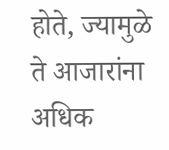होते, ज्यामुळे ते आजारांना अधिक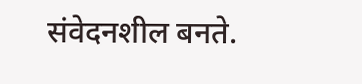संवेदनशील बनते.